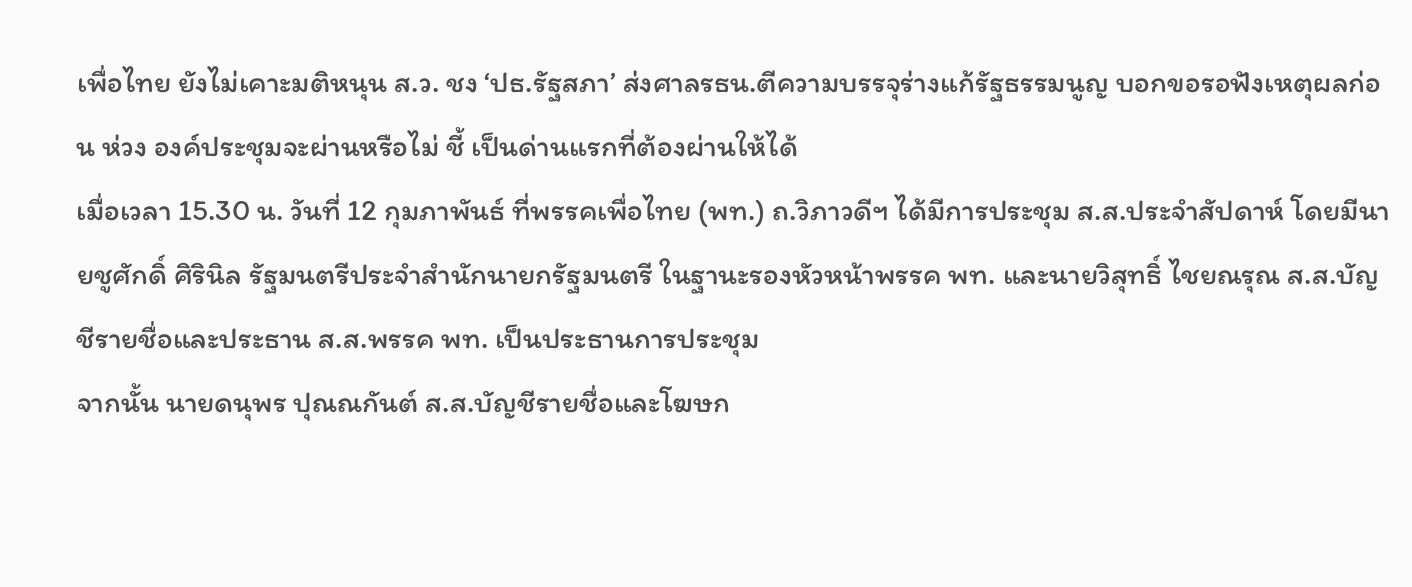เพื่อไทย ยังไม่เคาะมติหนุน ส.ว. ชง ‘ปธ.รัฐสภา’ ส่งศาลรธน.ตีความบรรจุร่างแก้รัฐธรรมนูญ บอกขอรอฟังเหตุผลก่อน ห่วง องค์ประชุมจะผ่านหรือไม่ ชี้ เป็นด่านแรกที่ต้องผ่านให้ได้
เมื่อเวลา 15.30 น. วันที่ 12 กุมภาพันธ์ ที่พรรคเพื่อไทย (พท.) ถ.วิภาวดีฯ ได้มีการประชุม ส.ส.ประจำสัปดาห์ โดยมีนายชูศักดิ์ ศิรินิล รัฐมนตรีประจำสำนักนายกรัฐมนตรี ในฐานะรองหัวหน้าพรรค พท. และนายวิสุทธิ์ ไชยณรุณ ส.ส.บัญชีรายชื่อและประธาน ส.ส.พรรค พท. เป็นประธานการประชุม
จากนั้น นายดนุพร ปุณณกันต์ ส.ส.บัญชีรายชื่อและโฆษก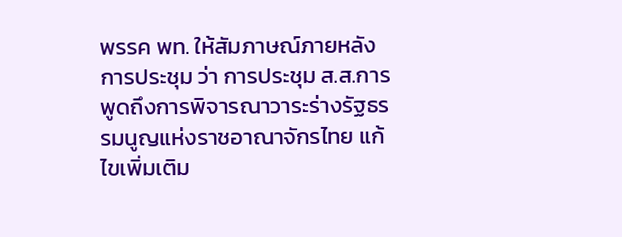พรรค พท. ให้สัมภาษณ์ภายหลังการประชุม ว่า การประชุม ส.ส.การพูดถึงการพิจารณาวาระร่างรัฐธรรมนูญแห่งราชอาณาจักรไทย แก้ไขเพิ่มเติม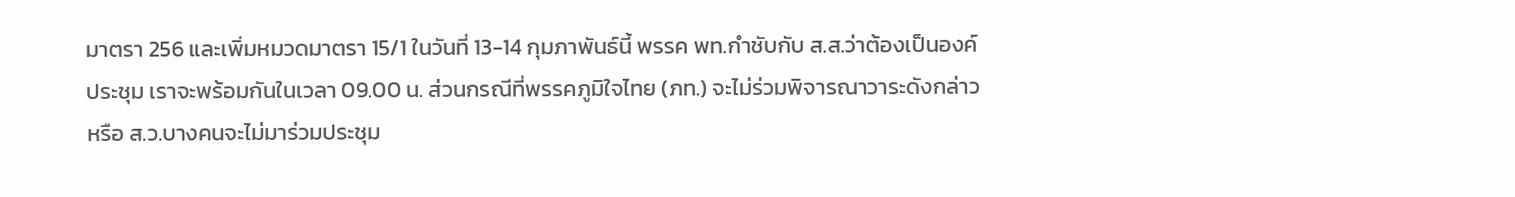มาตรา 256 และเพิ่มหมวดมาตรา 15/1 ในวันที่ 13-14 กุมภาพันธ์นี้ พรรค พท.กำชับกับ ส.ส.ว่าต้องเป็นองค์ประชุม เราจะพร้อมกันในเวลา 09.00 น. ส่วนกรณีที่พรรคภูมิใจไทย (ภท.) จะไม่ร่วมพิจารณาวาระดังกล่าว หรือ ส.ว.บางคนจะไม่มาร่วมประชุม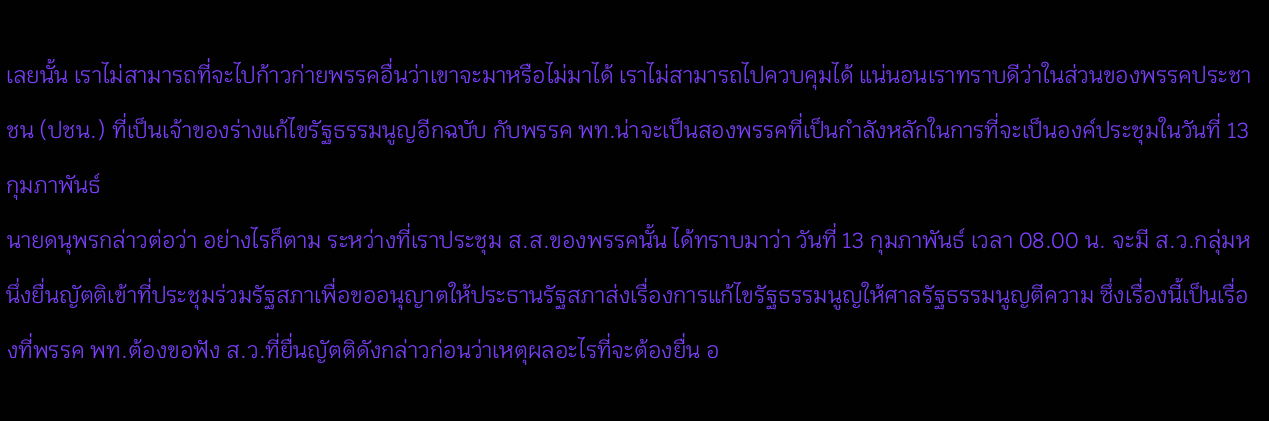เลยนั้น เราไม่สามารถที่จะไปก้าวก่ายพรรคอื่นว่าเขาจะมาหรือไม่มาได้ เราไม่สามารถไปควบคุมได้ แน่นอนเราทราบดีว่าในส่วนของพรรคประชาชน (ปชน.) ที่เป็นเจ้าของร่างแก้ไขรัฐธรรมนูญอีกฉบับ กับพรรค พท.น่าจะเป็นสองพรรคที่เป็นกำลังหลักในการที่จะเป็นองค์ประชุมในวันที่ 13 กุมภาพันธ์
นายดนุพรกล่าวต่อว่า อย่างไรก็ตาม ระหว่างที่เราประชุม ส.ส.ของพรรคนั้น ได้ทราบมาว่า วันที่ 13 กุมภาพันธ์ เวลา 08.00 น. จะมี ส.ว.กลุ่มหนึ่งยื่นญัตติเข้าที่ประชุมร่วมรัฐสภาเพื่อขออนุญาตให้ประธานรัฐสภาส่งเรื่องการแก้ไขรัฐธรรมนูญให้ศาลรัฐธรรมนูญตีความ ซึ่งเรื่องนี้เป็นเรื่องที่พรรค พท.ต้องขอฟัง ส.ว.ที่ยื่นญัตติดังกล่าวก่อนว่าเหตุผลอะไรที่จะต้องยื่น อ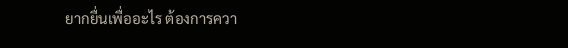ยากยื่นเพื่ออะไร ต้องการควา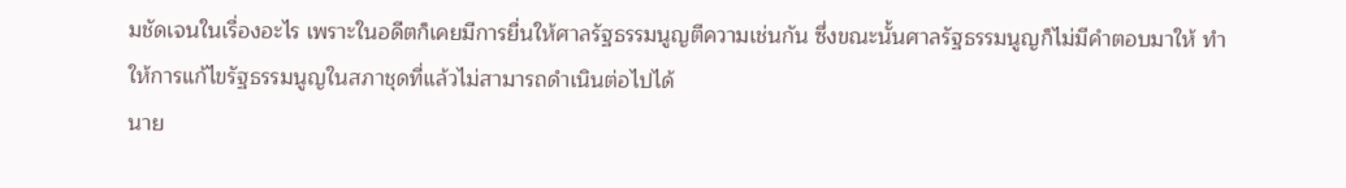มชัดเจนในเรื่องอะไร เพราะในอดีตก็เคยมีการยื่นให้ศาลรัฐธรรมนูญตีความเช่นกัน ซึ่งขณะนั้นศาลรัฐธรรมนูญก็ไม่มีคำตอบมาให้ ทำให้การแก้ไขรัฐธรรมนูญในสภาชุดที่แล้วไม่สามารถดำเนินต่อไปได้
นาย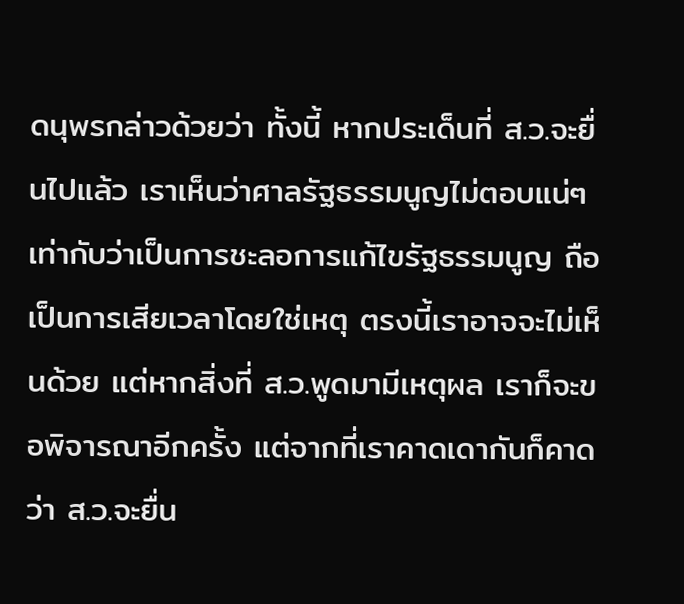ดนุพรกล่าวด้วยว่า ทั้งนี้ หากประเด็นที่ ส.ว.จะยื่นไปแล้ว เราเห็นว่าศาลรัฐธรรมนูญไม่ตอบแน่ๆ เท่ากับว่าเป็นการชะลอการแก้ไขรัฐธรรมนูญ ถือเป็นการเสียเวลาโดยใช่เหตุ ตรงนี้เราอาจจะไม่เห็นด้วย แต่หากสิ่งที่ ส.ว.พูดมามีเหตุผล เราก็จะขอพิจารณาอีกครั้ง แต่จากที่เราคาดเดากันก็คาดว่า ส.ว.จะยื่น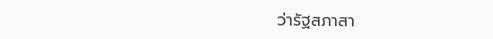ว่ารัฐสภาสา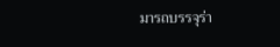มารถบรรจุร่า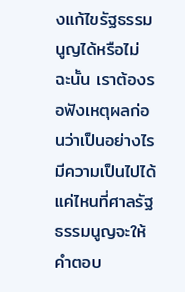งแก้ไขรัฐธรรมนูญได้หรือไม่ ฉะนั้น เราต้องรอฟังเหตุผลก่อนว่าเป็นอย่างไร มีความเป็นไปได้แค่ไหนที่ศาลรัฐธรรมนูญจะให้คำตอบ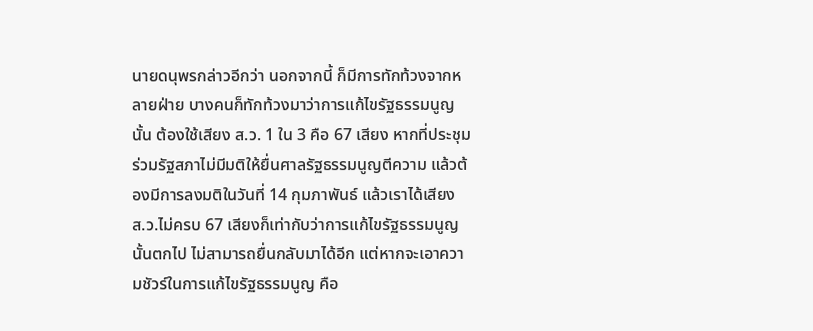นายดนุพรกล่าวอีกว่า นอกจากนี้ ก็มีการทักท้วงจากหลายฝ่าย บางคนก็ทักท้วงมาว่าการแก้ไขรัฐธรรมนูญนั้น ต้องใช้เสียง ส.ว. 1 ใน 3 คือ 67 เสียง หากที่ประชุมร่วมรัฐสภาไม่มีมติให้ยื่นศาลรัฐธรรมนูญตีความ แล้วต้องมีการลงมติในวันที่ 14 กุมภาพันธ์ แล้วเราได้เสียง ส.ว.ไม่ครบ 67 เสียงก็เท่ากับว่าการแก้ไขรัฐธรรมนูญนั้นตกไป ไม่สามารถยื่นกลับมาได้อีก แต่หากจะเอาความชัวร์ในการแก้ไขรัฐธรรมนูญ คือ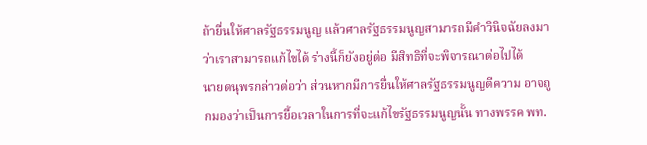ถ้ายื่นให้ศาลรัฐธรรมนูญ แล้วศาลรัฐธรรมนูญสามารถมีคำวินิจฉัยลงมาว่าเราสามารถแก้ไขได้ ร่างนี้ก็ยังอยู่ต่อ มีสิทธิที่จะพิจารณาต่อไปได้
นายดนุพรกล่าวต่อว่า ส่วนหากมีการยื่นให้ศาลรัฐธรรมนูญตีความ อาจถูกมองว่าเป็นการยื้อเวลาในการที่จะแก้ไขรัฐธรรมนูญนั้น ทางพรรค พท.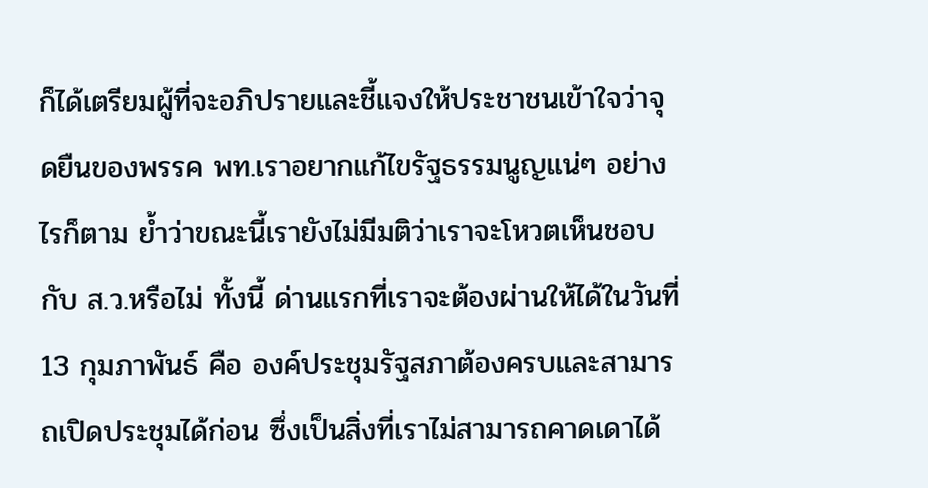ก็ได้เตรียมผู้ที่จะอภิปรายและชี้แจงให้ประชาชนเข้าใจว่าจุดยืนของพรรค พท.เราอยากแก้ไขรัฐธรรมนูญแน่ๆ อย่างไรก็ตาม ย้ำว่าขณะนี้เรายังไม่มีมติว่าเราจะโหวตเห็นชอบกับ ส.ว.หรือไม่ ทั้งนี้ ด่านแรกที่เราจะต้องผ่านให้ได้ในวันที่ 13 กุมภาพันธ์ คือ องค์ประชุมรัฐสภาต้องครบและสามารถเปิดประชุมได้ก่อน ซึ่งเป็นสิ่งที่เราไม่สามารถคาดเดาได้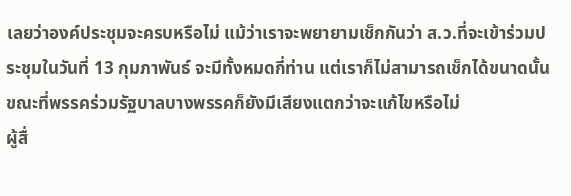เลยว่าองค์ประชุมจะครบหรือไม่ แม้ว่าเราจะพยายามเช็กกันว่า ส.ว.ที่จะเข้าร่วมประชุมในวันที่ 13 กุมภาพันธ์ จะมีทั้งหมดกี่ท่าน แต่เราก็ไม่สามารถเช็กได้ขนาดนั้น ขณะที่พรรคร่วมรัฐบาลบางพรรคก็ยังมีเสียงแตกว่าจะแก้ไขหรือไม่
ผู้สื่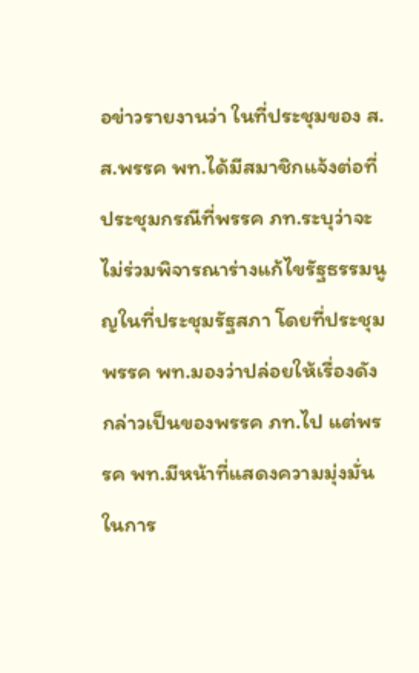อข่าวรายงานว่า ในที่ประชุมของ ส.ส.พรรค พท.ได้มีสมาชิกแจ้งต่อที่ประชุมกรณีที่พรรค ภท.ระบุว่าจะไม่ร่วมพิจารณาร่างแก้ไขรัฐธรรมนูญในที่ประชุมรัฐสภา โดยที่ประชุมพรรค พท.มองว่าปล่อยให้เรื่องดังกล่าวเป็นของพรรค ภท.ไป แต่พรรค พท.มีหน้าที่แสดงความมุ่งมั่นในการ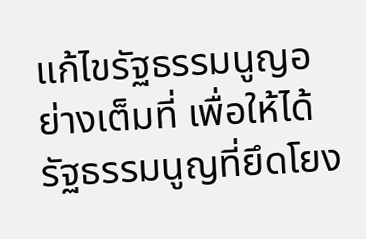แก้ไขรัฐธรรมนูญอย่างเต็มที่ เพื่อให้ได้รัฐธรรมนูญที่ยึดโยง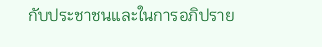กับประชาชนและในการอภิปราย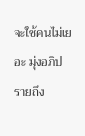จะใช้คนไม่เยอะ มุ่งอภิปรายถึง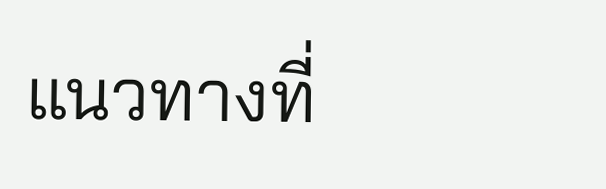แนวทางที่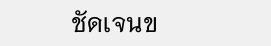ชัดเจนข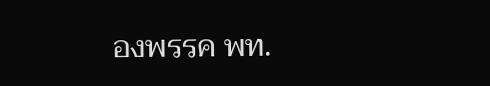องพรรค พท.